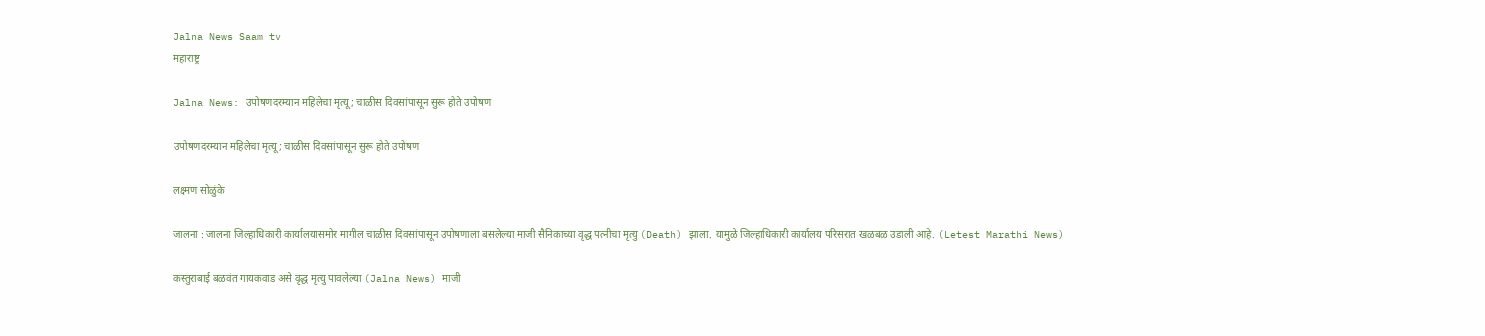Jalna News Saam tv
महाराष्ट्र

Jalna News: उपोषणदरम्‍यान महिलेचा मृत्यू; चाळीस दिवसांपासून सुरू होते उपोषण

उपोषणदरम्‍यान महिलेचा मृत्यू; चाळीस दिवसांपासून सुरू होते उपोषण

लक्ष्मण सोळुंके

जालना : जालना जिल्हाधिकारी कार्यालयासमोर मागील चाळीस दिवसांपासून उपोषणाला बसलेल्‍या माजी सैनिकाच्या वृद्ध पत्नीचा मृत्यु (Death) झाला. यामुळे जिल्‍हाधिकारी कार्यालय परिसरात खळबळ उडाली आहे. (Letest Marathi News)

कस्तुराबाई बळवंत गायकवाड असे वृद्ध मृत्यु पावलेल्या (Jalna News) माजी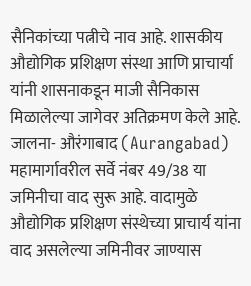सैनिकांच्या पत्नीचे नाव आहे. शासकीय औद्योगिक प्रशिक्षण संस्था आणि प्राचार्या यांनी शासनाकडून माजी सैनिकास मिळालेल्या जागेवर अतिक्रमण केले आहे. जालना- औरंगाबाद (Aurangabad) महामार्गावरील सर्वे नंबर 49/38 या जमिनीचा वाद सुरू आहे. वादामुळे औद्योगिक प्रशिक्षण संस्थेच्या प्राचार्य यांना वाद असलेल्या जमिनीवर जाण्यास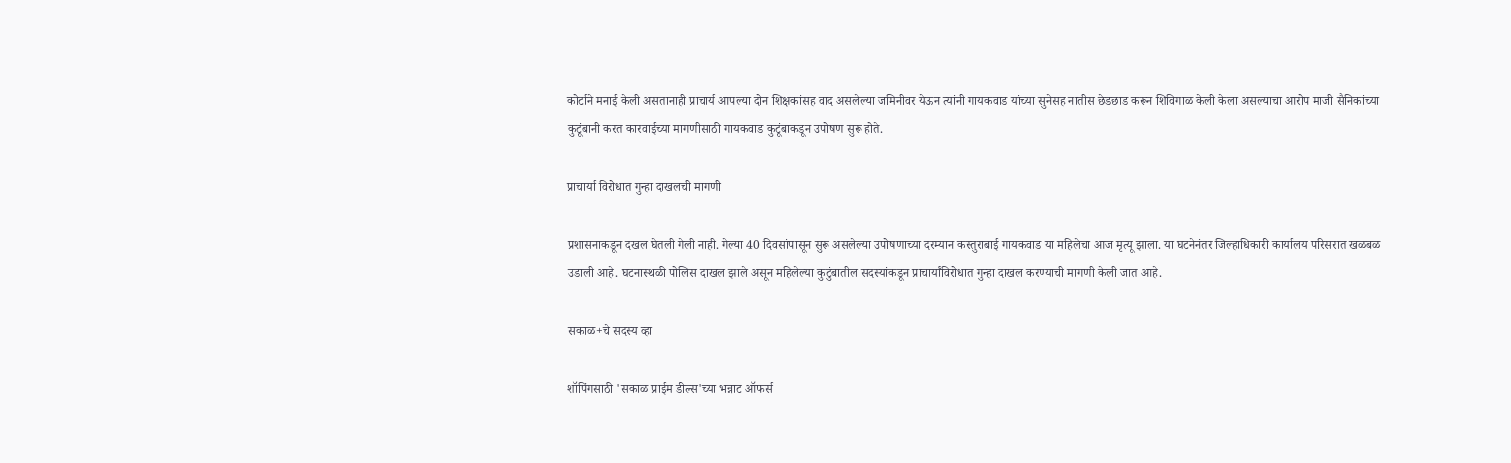कोर्टाने मनाई केली असतानाही प्राचार्य आपल्या दोन शिक्षकांसह वाद असलेल्या जमिनीवर येऊन त्यांनी गायकवाड यांच्या सुनेसह नातीस छेडछाड करून शिविगाळ केली केला असल्याचा आरोप माजी सैनिकांच्या कुटूंबानी करत कारवाईच्या मागणीसाठी गायकवाड कुटूंबाकडून उपोषण सुरू होते.

प्राचार्या विरोधात गुन्‍हा दाखलची मागणी

प्रशासनाकडून दखल घेतली गेली नाही. गेल्या 40 दिवसांपासून सुरू असलेल्या उपोषणाच्या दरम्यान कस्‍तुराबाई गायकवाड या महिलेचा आज मृत्यू झाला. या घटनेनंतर जिल्हाधिकारी कार्यालय परिसरात खळबळ उडाली आहे. घटनास्थळी पोलिस दाखल झाले असून महिलेल्‍या कुटुंबातील सदस्यांकडून प्राचार्यांविरोधात गुन्हा दाखल करण्याची मागणी केली जात आहे.

सकाळ+चे सदस्य व्हा

शॉपिंगसाठी 'सकाळ प्राईम डील्स'च्या भन्नाट ऑफर्स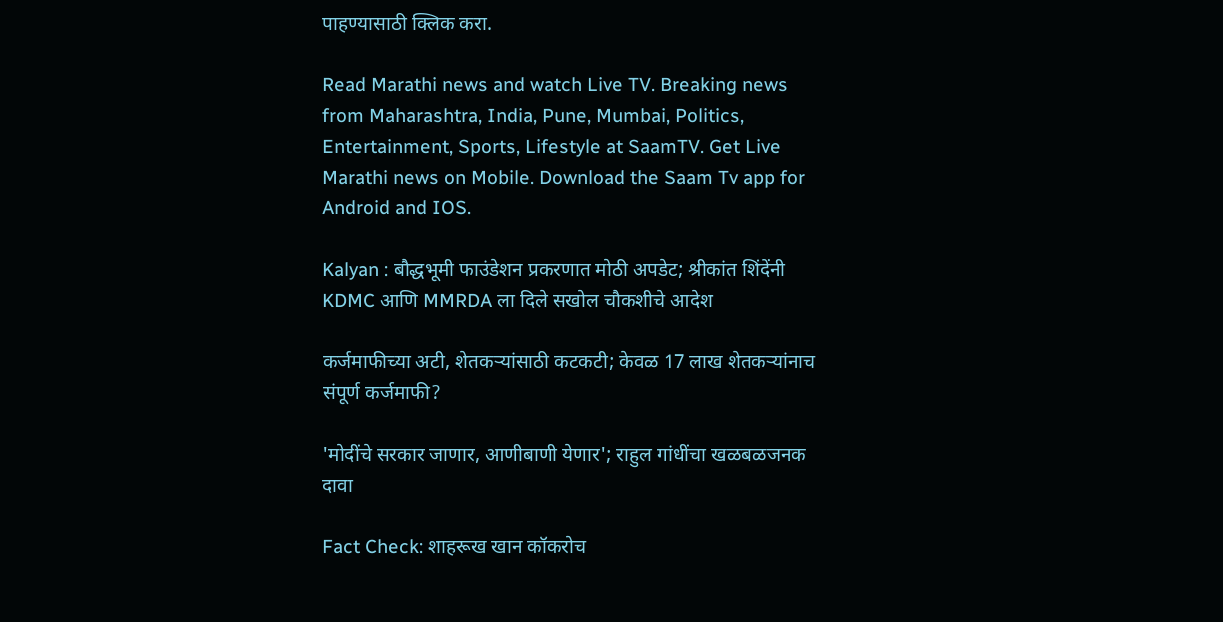पाहण्यासाठी क्लिक करा.

Read Marathi news and watch Live TV. Breaking news from Maharashtra, India, Pune, Mumbai, Politics, Entertainment, Sports, Lifestyle at SaamTV. Get Live Marathi news on Mobile. Download the Saam Tv app for Android and IOS.

Kalyan : बौद्धभूमी फाउंडेशन प्रकरणात मोठी अपडेट; श्रीकांत शिंदेंनी KDMC आणि MMRDA ला दिले सखोल चौकशीचे आदेश

कर्जमाफीच्या अटी, शेतकऱ्यांसाठी कटकटी; केवळ 17 लाख शेतकऱ्यांनाच संपूर्ण कर्जमाफी?

'मोदींचे सरकार जाणार, आणीबाणी येणार'; राहुल गांधींचा खळबळजनक दावा

Fact Check: शाहरूख खान कॉकरोच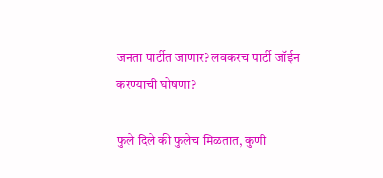जनता पार्टीत जाणार? लवकरच पार्टी जॉईन करण्याची घोषणा?

फुले दिले की फुलेच मिळतात, कुणी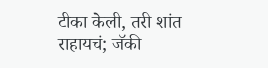टीका केली, तरी शांत राहायचं; जॅकी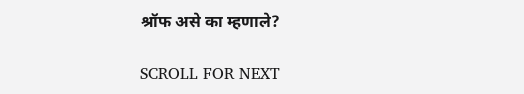श्रॉफ असे का म्हणाले?

SCROLL FOR NEXT